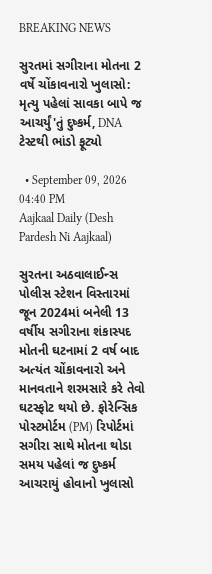BREAKING NEWS

સુરતમાં સગીરાના મોતના 2 વર્ષે ચોંકાવનારો ખુલાસો: મૃત્યુ પહેલાં સાવકા બાપે જ આચર્યું'તું દુષ્કર્મ, DNA ટેસ્ટથી ભાંડો ફૂટ્યો

  • September 09, 2026 04:40 PM
Aajkaal Daily (Desh Pardesh Ni Aajkaal)

સુરતના અઠવાલાઈન્સ પોલીસ સ્ટેશન વિસ્તારમાં જૂન 2024માં બનેલી 13 વર્ષીય સગીરાના શંકાસ્પદ મોતની ઘટનામાં 2 વર્ષ બાદ અત્યંત ચોંકાવનારો અને માનવતાને શરમસારે કરે તેવો ઘટસ્ફોટ થયો છે. ફોરેન્સિક પોસ્ટમોર્ટમ (PM) રિપોર્ટમાં સગીરા સાથે મોતના થોડા સમય પહેલાં જ દુષ્કર્મ આચરાયું હોવાનો ખુલાસો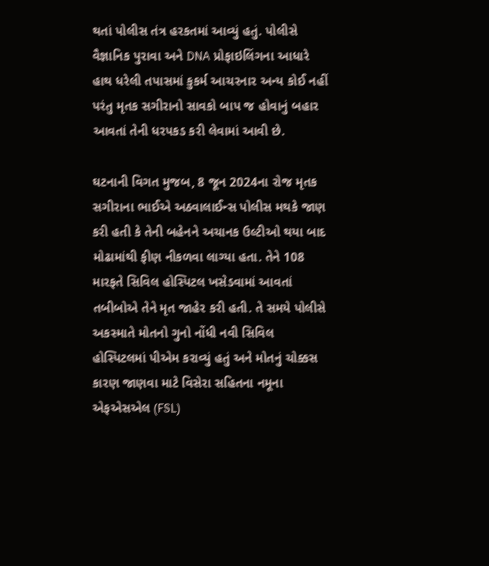થતાં પોલીસ તંત્ર હરકતમાં આવ્યું હતું. પોલીસે વૈજ્ઞાનિક પુરાવા અને DNA પ્રોફાઇલિંગના આધારે હાથ ધરેલી તપાસમાં કુકર્મ આચરનાર અન્ય કોઈ નહીં પરંતુ મૃતક સગીરાનો સાવકો બાપ જ હોવાનું બહાર આવતાં તેની ધરપકડ કરી લેવામાં આવી છે.

ઘટનાની વિગત મુજબ, 8 જૂન 2024ના રોજ મૃતક સગીરાના ભાઈએ અઠવાલાઈન્સ પોલીસ મથકે જાણ કરી હતી કે તેની બહેનને અચાનક ઉલ્ટીઓ થયા બાદ મોઢામાંથી ફીણ નીકળવા લાગ્યા હતા. તેને 108 મારફતે સિવિલ હોસ્પિટલ ખસેડવામાં આવતાં તબીબોએ તેને મૃત જાહેર કરી હતી. તે સમયે પોલીસે અકસ્માતે મોતનો ગુનો નોંધી નવી સિવિલ હોસ્પિટલમાં પીએમ કરાવ્યું હતું અને મોતનું ચોક્કસ કારણ જાણવા માટે વિસેરા સહિતના નમૂના એફએસએલ (FSL)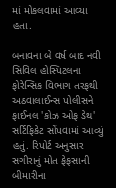માં મોકલવામાં આવ્યા હતા.

બનાવના બે વર્ષ બાદ નવી સિવિલ હોસ્પિટલના ફોરેન્સિક વિભાગ તરફથી અઠવાલાઈન્સ પોલીસને ફાઈનલ 'કોઝ ઓફ ડેથ' સર્ટિફિકેટ સોંપવામાં આવ્યું હતું. રિપોર્ટ અનુસાર સગીરાનું મોત ફેફસાની બીમારીના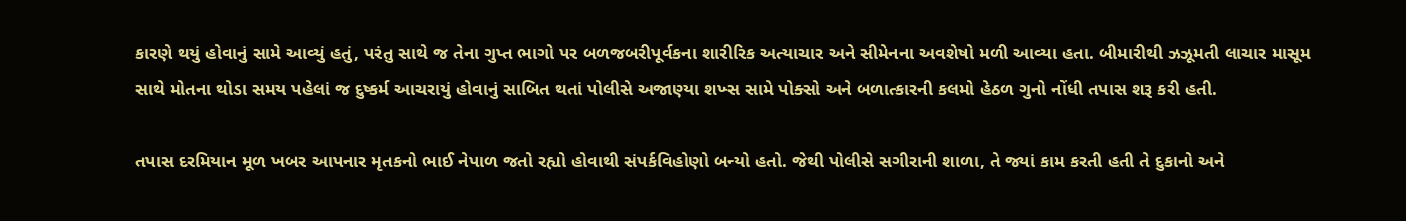કારણે થયું હોવાનું સામે આવ્યું હતું, પરંતુ સાથે જ તેના ગુપ્ત ભાગો પર બળજબરીપૂર્વકના શારીરિક અત્યાચાર અને સીમેનના અવશેષો મળી આવ્યા હતા. બીમારીથી ઝઝૂમતી લાચાર માસૂમ સાથે મોતના થોડા સમય પહેલાં જ દુષ્કર્મ આચરાયું હોવાનું સાબિત થતાં પોલીસે અજાણ્યા શખ્સ સામે પોક્સો અને બળાત્કારની કલમો હેઠળ ગુનો નોંધી તપાસ શરૂ કરી હતી.

તપાસ દરમિયાન મૂળ ખબર આપનાર મૃતકનો ભાઈ નેપાળ જતો રહ્યો હોવાથી સંપર્કવિહોણો બન્યો હતો. જેથી પોલીસે સગીરાની શાળા, તે જ્યાં કામ કરતી હતી તે દુકાનો અને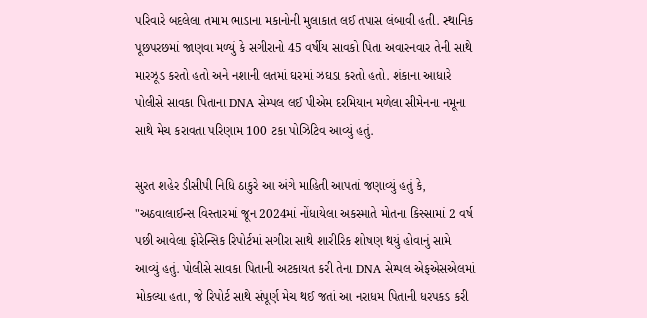પરિવારે બદલેલા તમામ ભાડાના મકાનોની મુલાકાત લઈ તપાસ લંબાવી હતી. સ્થાનિક પૂછપરછમાં જાણવા મળ્યું કે સગીરાનો 45 વર્ષીય સાવકો પિતા અવારનવાર તેની સાથે મારઝૂડ કરતો હતો અને નશાની લતમાં ઘરમાં ઝઘડા કરતો હતો. શંકાના આધારે પોલીસે સાવકા પિતાના DNA સેમ્પલ લઈ પીએમ દરમિયાન મળેલા સીમેનના નમૂના સાથે મેચ કરાવતા પરિણામ 100 ટકા પોઝિટિવ આવ્યું હતું.

સુરત શહેર ડીસીપી નિધિ ઠાકુરે આ અંગે માહિતી આપતાં જણાવ્યું હતું કે, "અઠવાલાઈન્સ વિસ્તારમાં જૂન 2024માં નોંધાયેલા અકસ્માતે મોતના કિસ્સામાં 2 વર્ષ પછી આવેલા ફોરેન્સિક રિપોર્ટમાં સગીરા સાથે શારીરિક શોષણ થયું હોવાનું સામે આવ્યું હતું. પોલીસે સાવકા પિતાની અટકાયત કરી તેના DNA સેમ્પલ એફએસએલમાં મોકલ્યા હતા, જે રિપોર્ટ સાથે સંપૂર્ણ મેચ થઈ જતાં આ નરાધમ પિતાની ધરપકડ કરી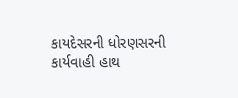કાયદેસરની ધોરણસરની કાર્યવાહી હાથ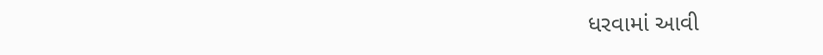ધરવામાં આવી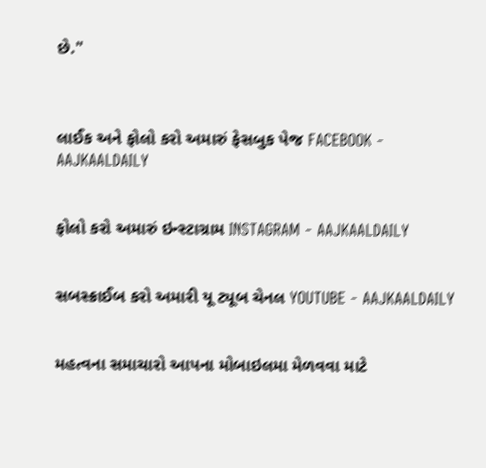છે."



લાઈક અને ફોલો કરો અમારું ફેસબુક પેજ FACEBOOK - AAJKAALDAILY


ફોલો કરો અમારું ઇન્સ્ટાગ્રામ INSTAGRAM - AAJKAALDAILY


સબસ્ક્રાઈબ કરો અમારી યૂ ટ્યૂબ ચેનલ YOUTUBE - AAJKAALDAILY


મહત્વના સમાચારો આપના મોબાઇલમા મેળવવા માટે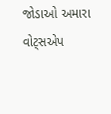જોડાઓ અમારા વોટ્સએપ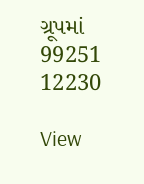ગ્રૂપમાં  99251 12230

View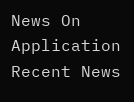News On Application
Recent News